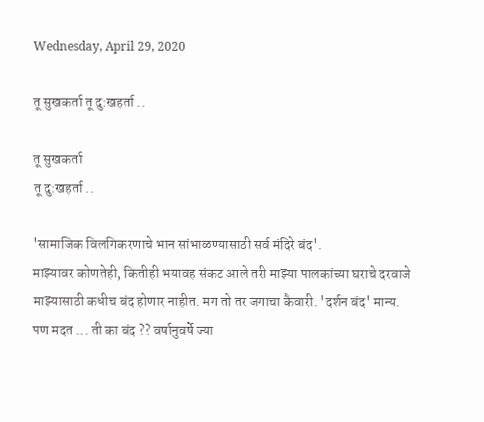Wednesday, April 29, 2020

तू सुखकर्ता तू दु:खहर्ता ..

तू सुखकर्ता
तू दु:खहर्ता ..

'सामाजिक विलगिकरणाचे भान सांभाळण्यासाठी सर्व मंदिरे बंद'.
माझ्यावर कोणतेही, कितीही भयावह संकट आले तरी माझ्या पालकांच्या घराचे दरवाजे माझ्यासाठी कधीच बंद होणार नाहीत. मग तो तर जगाचा कैवारी. 'दर्शन बंद' मान्य. पण मदत ... ती का बंद ?? वर्षानुवर्षे ज्या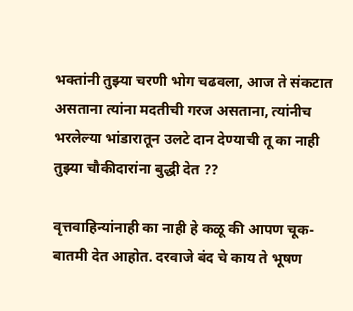भक्तांनी तुझ्या चरणी भोग चढवला, आज ते संकटात असताना त्यांना मदतीची गरज असताना, त्यांनीच भरलेल्या भांडारातून उलटे दान देण्याची तू का नाही तुझ्या चौकीदारांना बुद्धी देत ??

वृत्तवाहिन्यांनाही का नाही हे कळू की आपण चूक-बातमी देत आहोत. दरवाजे बंद चे काय ते भूषण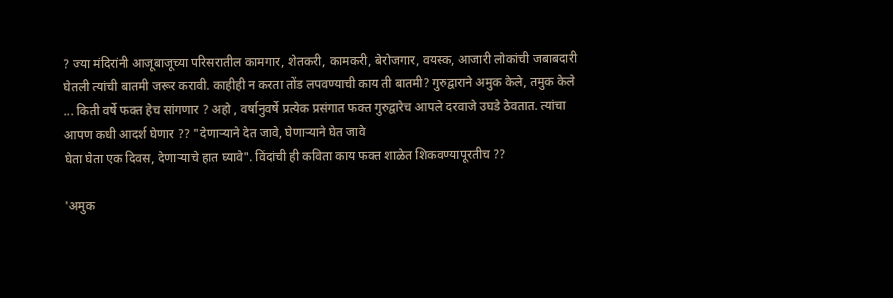? ज्या मंदिरांनी आजूबाजूच्या परिसरातील कामगार, शेतकरी, कामकरी, बेरोजगार, वयस्क, आजारी लोकांची जबाबदारी घेतली त्यांची बातमी जरूर करावी. काहीही न करता तोंड लपवण्याची काय ती बातमी? गुरुद्वाराने अमुक केले, तमुक केले ... किती वर्षे फक्त हेच सांगणार ? अहो , वर्षानुवर्षे प्रत्येक प्रसंगात फक्त गुरुद्वारेच आपले दरवाजे उघडे ठेवतात. त्यांचा आपण कधी आदर्श घेणार ?? "देणार्‍याने देत जावे, घेणार्‍याने घेत जावे
घेता घेता एक दिवस, देणार्‍याचे हात घ्यावे". विंदांची ही कविता काय फक्त शाळेत शिकवण्यापूरतीच ??

'अमुक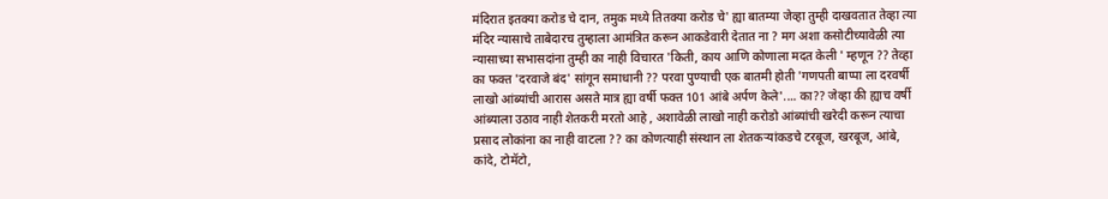मंदिरात इतक्या करोड चे दान, तमुक मध्ये तितक्या करोड चे' ह्या बातम्या जेव्हा तुम्ही दाखवतात तेव्हा त्या मंदिर न्यासाचे ताबेदारच तुम्हाला आमंत्रित करून आकडेवारी देतात ना ? मग अशा कसोटीच्यावेळी त्या न्यासाच्या सभासदांना तुम्ही का नाही विचारत 'किती, काय आणि कोणाला मदत केली ' म्हणून ?? तेव्हा का फक्त 'दरवाजे बंद' सांगून समाधानी ?? परवा पुण्याची एक बातमी होती 'गणपती बाप्पा ला दरवर्षी लाखो आंब्यांची आरास असते मात्र ह्या वर्षी फक्त 101 आंबे अर्पण केले'.... का?? जेव्हा की ह्याच वर्षी आंब्याला उठाव नाही शेतकरी मरतो आहे , अशावेळी लाखो नाही करोडो आंब्यांची खरेदी करून त्याचा प्रसाद लोकांना का नाही वाटला ?? का कोणत्याही संस्थान ला शेतकऱ्यांकडचे टरबूज, खरबूज, आंबे, कांदे, टोमॅटो,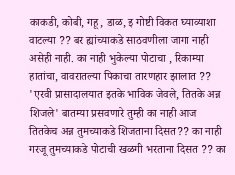काकडी, कोबी, गहू, डाळ, इ गोष्टी विकत घ्याव्याशा वाटल्या ?? बर ह्यांच्याकडे साठवणीला जागा नाही असेही नाही. का नाही भुकेल्या पोटाचा , रिकाम्या हातांचा, वावरातल्या पिकाचा तारणहार झालात ?? 'एरवी प्रासादालयात इतके भाविक जेवले, तितके अन्न शिजले' बातम्या प्रसवणारे तुम्ही का नाही आज तितकेच अन्न तुमच्याकडे शिजताना दिसत?? का नाही गरजू तुमच्याकडे पोटाची खळगी भरताना दिसत ?? का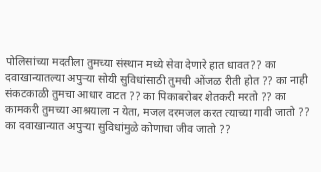पोलिसांच्या मदतीला तुमच्या संस्थान मध्ये सेवा देणारे हात धावत?? का दवाखान्यातल्या अपुऱ्या सोयी सुविधांसाठी तुमची ओंजळ रीती होत ?? का नाही संकटकाळी तुमचा आधार वाटत ?? का पिकाबरोबर शेतकरी मरतो ?? का कामकरी तुमच्या आश्रयाला न येता, मजल दरमजल करत त्याच्या गावी जातो ?? का दवाखान्यात अपुऱ्या सुविधांमुळे कोणाचा जीव जातो ??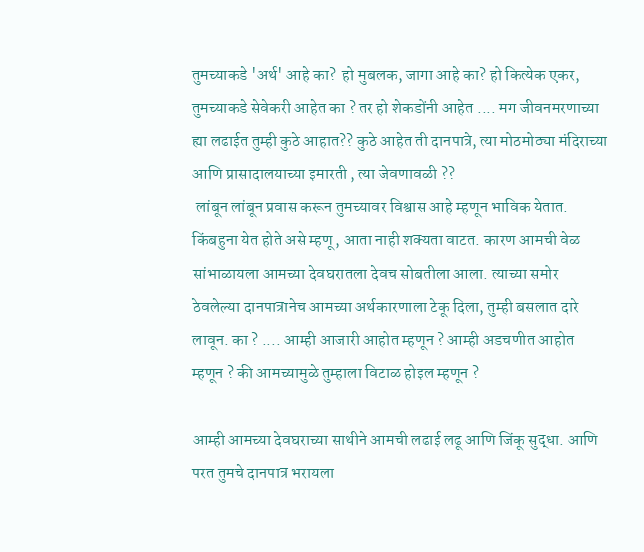तुमच्याकडे 'अर्थ' आहे का?  हो मुबलक, जागा आहे का? हो कित्येक एकर, तुमच्याकडे सेवेकरी आहेत का ? तर हो शेकडोंनी आहेत .... मग जीवनमरणाच्या ह्या लढाईत तुम्ही कुठे आहात?? कुठे आहेत ती दानपात्रे, त्या मोठमोठ्या मंदिराच्या आणि प्रासादालयाच्या इमारती , त्या जेवणावळी ??
 लांबून लांबून प्रवास करून तुमच्यावर विश्वास आहे म्हणून भाविक येतात. किंबहुना येत होते असे म्हणू, आता नाही शक्यता वाटत. कारण आमची वेळ सांभाळायला आमच्या देवघरातला देवच सोबतीला आला. त्याच्या समोर ठेवलेल्या दानपात्रानेच आमच्या अर्थकारणाला टेकू दिला, तुम्ही बसलात दारे लावून. का ? .... आम्ही आजारी आहोत म्हणून ? आम्ही अडचणीत आहोत म्हणून ? की आमच्यामुळे तुम्हाला विटाळ होइल म्हणून ?

आम्ही आमच्या देवघराच्या साथीने आमची लढाई लढू आणि जिंकू सुद्धा. आणि परत तुमचे दानपात्र भरायला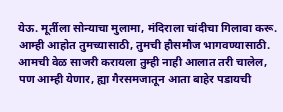येऊ. मूर्तीला सोन्याचा मुलामा, मंदिराला चांदीचा गिलावा करू. आम्ही आहोत तुमच्यासाठी, तुमची हौसमौज भागवण्यासाठी. आमची वेळ साजरी करायला तुम्ही नाही आलात तरी चालेल, पण आम्ही येणार, ह्या गैरसमजातून आता बाहेर पडायची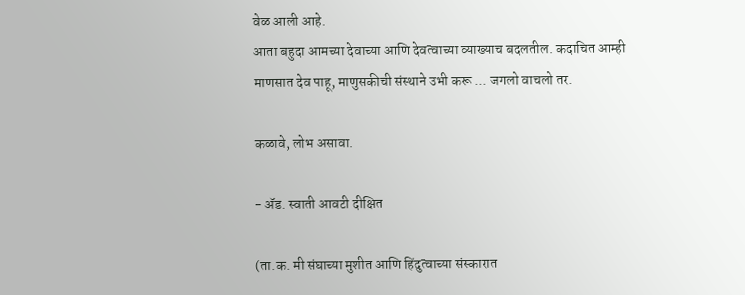वेळ आली आहे.
आता बहुदा आमच्या देवाच्या आणि देवत्वाच्या व्याख्याच बदलतील. कदाचित आम्ही माणसात देव पाहू, माणुसकीची संस्थाने उभी करू ... जगलो वाचलो तर.

कळावे, लोभ असावा.

- ॲड. स्वाती आवटी दीक्षित

(ता.क. मी संघाच्या मुशीत आणि हिंदुत्वाच्या संस्कारात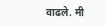वाढले. मी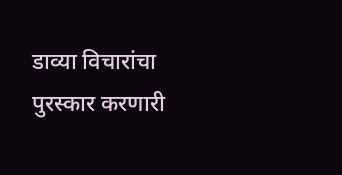डाव्या विचारांचा पुरस्कार करणारी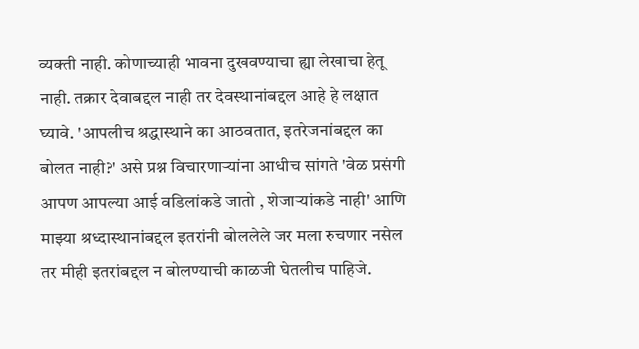व्यक्ती नाही. कोणाच्याही भावना दुखवण्याचा ह्या लेखाचा हेतू नाही. तक्रार देवाबद्दल नाही तर देवस्थानांबद्दल आहे हे लक्षात घ्यावे. 'आपलीच श्रद्धास्थाने का आठवतात, इतरेजनांबद्दल का बोलत नाही?' असे प्रश्न विचारणाऱ्यांना आधीच सांगते 'वेळ प्रसंगी आपण आपल्या आई वडिलांकडे जातो , शेजाऱ्यांकडे नाही' आणि माझ्या श्रध्दास्थानांबद्दल इतरांनी बोललेले जर मला रुचणार नसेल तर मीही इतरांबद्दल न बोलण्याची काळजी घेतलीच पाहिजे.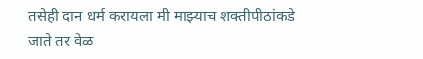तसेही दान धर्म करायला मी माझ्याच शक्तीपीठांकडे जाते तर वेळ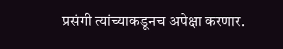प्रसंगी त्यांच्याकडूनच अपेक्षा करणार.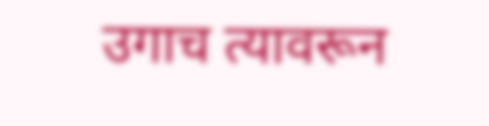उगाच त्यावरून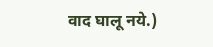वाद घालू नये.)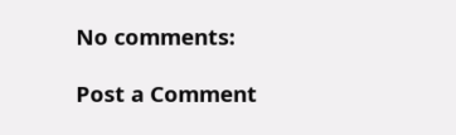No comments:

Post a Comment